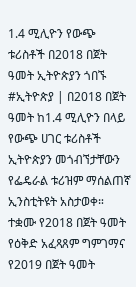1.4 ሚሊዮን የውጭ ቱሪስቶች በ2018 በጀት ዓመት ኢትዮጵያን ጎበኙ
#ኢትዮጵያ | በ2018 በጀት ዓመት ከ1.4 ሚሊዮን በላይ የውጭ ሀገር ቱሪስቶች ኢትዮጵያን መጎብኘታቸውን የፌዴራል ቱሪዝም ማሰልጠኛ ኢንስቲትዩት አስታወቀ።
ተቋሙ የ2018 በጀት ዓመት የዕቅድ አፈጻጸም ግምገማና የ2019 በጀት ዓመት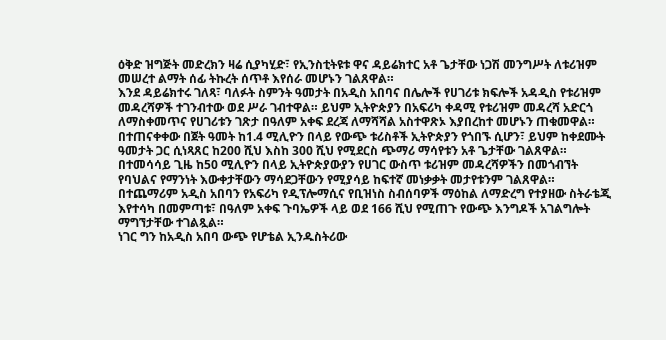ዕቅድ ዝግጅት መድረክን ዛሬ ሲያካሂድ፣ የኢንስቲትዩቱ ዋና ዳይሬክተር አቶ ጌታቸው ነጋሽ መንግሥት ለቱሪዝም መሠረተ ልማት ሰፊ ትኩረት ሰጥቶ እየሰራ መሆኑን ገልጸዋል።
እንደ ዳይሬክተሩ ገለጻ፣ ባለፉት ስምንት ዓመታት በአዲስ አበባና በሌሎች የሀገሪቱ ክፍሎች አዳዲስ የቱሪዝም መዳረሻዎች ተገንብተው ወደ ሥራ ገብተዋል። ይህም ኢትዮጵያን በአፍሪካ ቀዳሚ የቱሪዝም መዳረሻ አድርጎ ለማስቀመጥና የሀገሪቱን ገጽታ በዓለም አቀፍ ደረጃ ለማሻሻል አስተዋጽኦ እያበረከተ መሆኑን ጠቁመዋል።
በተጠናቀቀው በጀት ዓመት ከ1.4 ሚሊዮን በላይ የውጭ ቱሪስቶች ኢትዮጵያን የጎበኙ ሲሆን፣ ይህም ከቀደሙት ዓመታት ጋር ሲነጻጸር ከ200 ሺህ እስከ 300 ሺህ የሚደርስ ጭማሪ ማሳየቱን አቶ ጌታቸው ገልጸዋል።
በተመሳሳይ ጊዜ ከ50 ሚሊዮን በላይ ኢትዮጵያውያን የሀገር ውስጥ ቱሪዝም መዳረሻዎችን በመጎብኘት የባህልና የማንነት እውቀታቸውን ማሳደጋቸውን የሚያሳይ ከፍተኛ መነቃቃት መታየቱንም ገልጸዋል።
በተጨማሪም አዲስ አበባን የአፍሪካ የዲፕሎማሲና የቢዝነስ ስብሰባዎች ማዕከል ለማድረግ የተያዘው ስትራቴጂ እየተሳካ በመምጣቱ፣ በዓለም አቀፍ ጉባኤዎች ላይ ወደ 166 ሺህ የሚጠጉ የውጭ እንግዶች አገልግሎት ማግኘታቸው ተገልጿል።
ነገር ግን ከአዲስ አበባ ውጭ የሆቴል ኢንዱስትሪው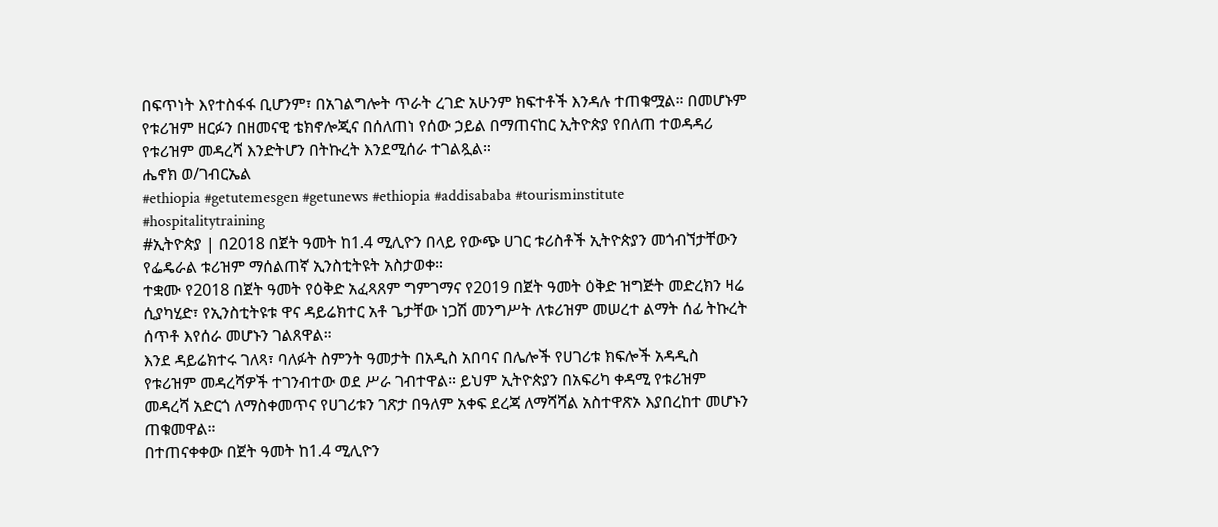በፍጥነት እየተስፋፋ ቢሆንም፣ በአገልግሎት ጥራት ረገድ አሁንም ክፍተቶች እንዳሉ ተጠቁሟል። በመሆኑም የቱሪዝም ዘርፉን በዘመናዊ ቴክኖሎጂና በሰለጠነ የሰው ኃይል በማጠናከር ኢትዮጵያ የበለጠ ተወዳዳሪ የቱሪዝም መዳረሻ እንድትሆን በትኩረት እንደሚሰራ ተገልጿል።
ሔኖክ ወ/ገብርኤል
#ethiopia #getutemesgen #getunews #ethiopia #addisababa #tourisminstitute #hospitalitytraining
#ኢትዮጵያ | በ2018 በጀት ዓመት ከ1.4 ሚሊዮን በላይ የውጭ ሀገር ቱሪስቶች ኢትዮጵያን መጎብኘታቸውን የፌዴራል ቱሪዝም ማሰልጠኛ ኢንስቲትዩት አስታወቀ።
ተቋሙ የ2018 በጀት ዓመት የዕቅድ አፈጻጸም ግምገማና የ2019 በጀት ዓመት ዕቅድ ዝግጅት መድረክን ዛሬ ሲያካሂድ፣ የኢንስቲትዩቱ ዋና ዳይሬክተር አቶ ጌታቸው ነጋሽ መንግሥት ለቱሪዝም መሠረተ ልማት ሰፊ ትኩረት ሰጥቶ እየሰራ መሆኑን ገልጸዋል።
እንደ ዳይሬክተሩ ገለጻ፣ ባለፉት ስምንት ዓመታት በአዲስ አበባና በሌሎች የሀገሪቱ ክፍሎች አዳዲስ የቱሪዝም መዳረሻዎች ተገንብተው ወደ ሥራ ገብተዋል። ይህም ኢትዮጵያን በአፍሪካ ቀዳሚ የቱሪዝም መዳረሻ አድርጎ ለማስቀመጥና የሀገሪቱን ገጽታ በዓለም አቀፍ ደረጃ ለማሻሻል አስተዋጽኦ እያበረከተ መሆኑን ጠቁመዋል።
በተጠናቀቀው በጀት ዓመት ከ1.4 ሚሊዮን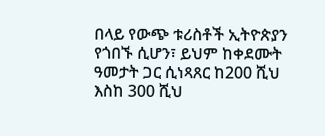በላይ የውጭ ቱሪስቶች ኢትዮጵያን የጎበኙ ሲሆን፣ ይህም ከቀደሙት ዓመታት ጋር ሲነጻጸር ከ200 ሺህ እስከ 300 ሺህ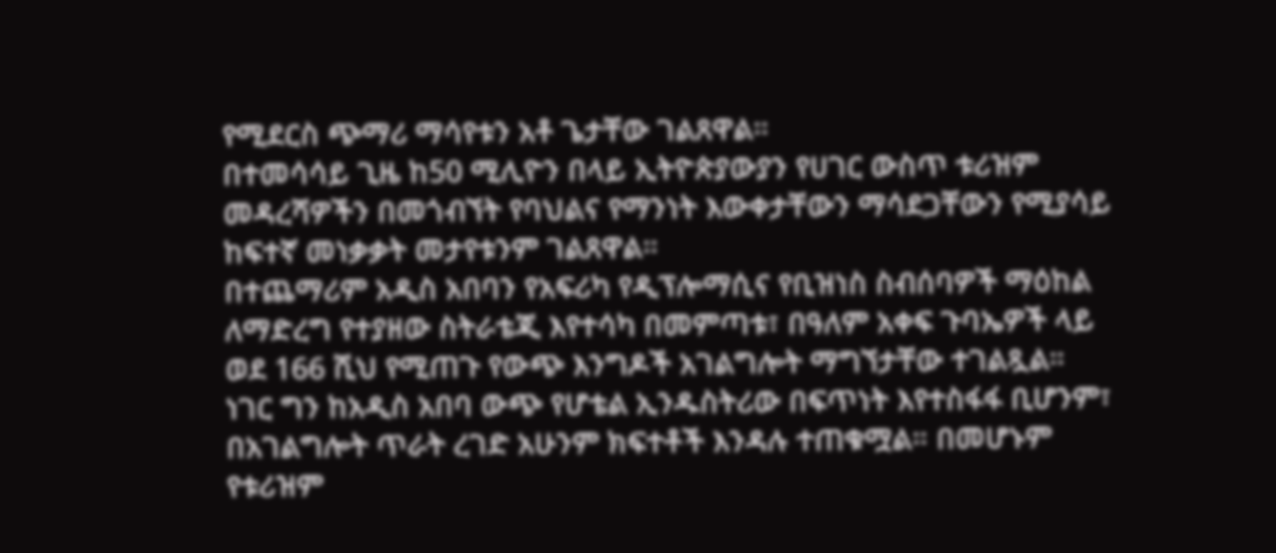የሚደርስ ጭማሪ ማሳየቱን አቶ ጌታቸው ገልጸዋል።
በተመሳሳይ ጊዜ ከ50 ሚሊዮን በላይ ኢትዮጵያውያን የሀገር ውስጥ ቱሪዝም መዳረሻዎችን በመጎብኘት የባህልና የማንነት እውቀታቸውን ማሳደጋቸውን የሚያሳይ ከፍተኛ መነቃቃት መታየቱንም ገልጸዋል።
በተጨማሪም አዲስ አበባን የአፍሪካ የዲፕሎማሲና የቢዝነስ ስብሰባዎች ማዕከል ለማድረግ የተያዘው ስትራቴጂ እየተሳካ በመምጣቱ፣ በዓለም አቀፍ ጉባኤዎች ላይ ወደ 166 ሺህ የሚጠጉ የውጭ እንግዶች አገልግሎት ማግኘታቸው ተገልጿል።
ነገር ግን ከአዲስ አበባ ውጭ የሆቴል ኢንዱስትሪው በፍጥነት እየተስፋፋ ቢሆንም፣ በአገልግሎት ጥራት ረገድ አሁንም ክፍተቶች እንዳሉ ተጠቁሟል። በመሆኑም የቱሪዝም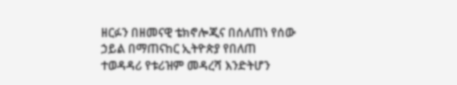ዘርፉን በዘመናዊ ቴክኖሎጂና በሰለጠነ የሰው ኃይል በማጠናከር ኢትዮጵያ የበለጠ ተወዳዳሪ የቱሪዝም መዳረሻ እንድትሆን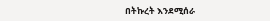በትኩረት እንደሚሰራ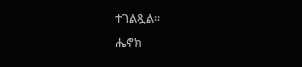ተገልጿል።
ሔኖክ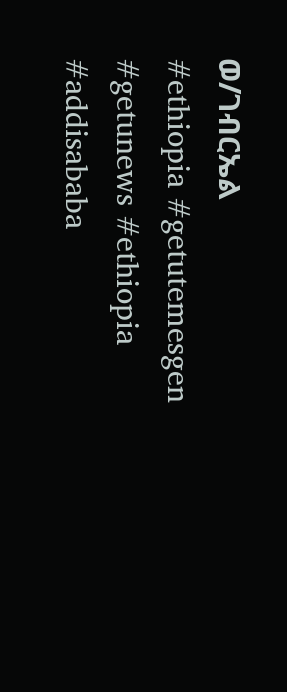ወ/ገብርኤል
#ethiopia #getutemesgen #getunews #ethiopia #addisababa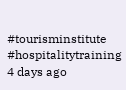#tourisminstitute #hospitalitytraining
4 days ago